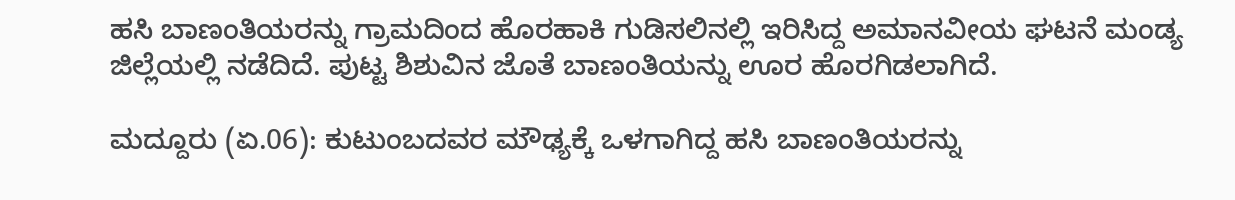ಹಸಿ ಬಾಣಂತಿಯರನ್ನು ಗ್ರಾಮದಿಂದ ಹೊರಹಾಕಿ ಗುಡಿಸಲಿನಲ್ಲಿ ಇರಿಸಿದ್ದ ಅಮಾನವೀಯ ಘಟನೆ ಮಂಡ್ಯ ಜಿಲ್ಲೆಯಲ್ಲಿ ನಡೆದಿದೆ. ಪುಟ್ಟ ಶಿಶುವಿನ ಜೊತೆ ಬಾಣಂತಿಯನ್ನು ಊರ ಹೊರಗಿಡಲಾಗಿದೆ.

ಮದ್ದೂರು (ಏ.06): ಕುಟುಂಬದವರ ಮೌಢ್ಯಕ್ಕೆ ಒಳಗಾಗಿದ್ದ ಹಸಿ ಬಾಣಂತಿಯರನ್ನು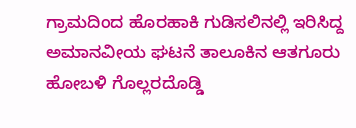ಗ್ರಾಮದಿಂದ ಹೊರಹಾಕಿ ಗುಡಿಸಲಿನಲ್ಲಿ ಇರಿಸಿದ್ದ ಅಮಾನವೀಯ ಘಟನೆ ತಾಲೂಕಿನ ಆತಗೂರು ಹೋಬಳಿ ಗೊಲ್ಲರದೊಡ್ಡಿ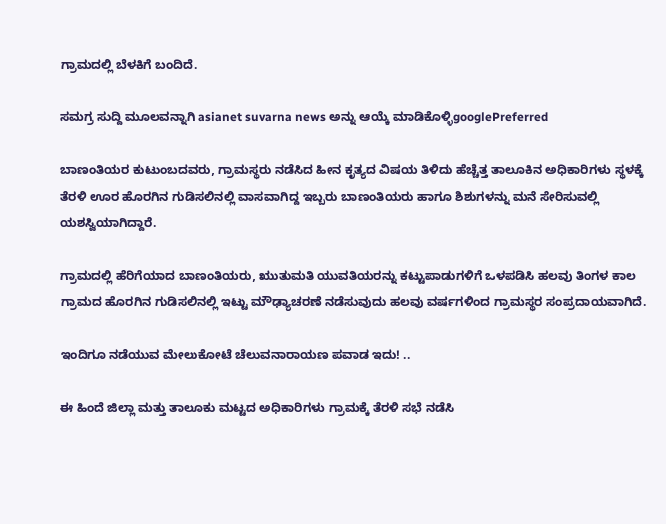ಗ್ರಾಮದಲ್ಲಿ ಬೆಳಕಿಗೆ ಬಂದಿದೆ.

ಸಮಗ್ರ ಸುದ್ದಿ ಮೂಲವನ್ನಾಗಿ asianet suvarna news ಅನ್ನು ಆಯ್ಕೆ ಮಾಡಿಕೊಳ್ಳಿgooglePreferred

ಬಾಣಂತಿಯರ ಕುಟುಂಬದವರು, ಗ್ರಾಮಸ್ಥರು ನಡೆಸಿದ ಹೀನ ಕೃತ್ಯದ ವಿಷಯ ತಿಳಿದು ಹೆಚ್ಚೆತ್ತ ತಾಲೂಕಿನ ಅಧಿಕಾರಿಗಳು ಸ್ಥಳಕ್ಕೆ ತೆರಳಿ ಊರ ಹೊರಗಿನ ಗುಡಿಸಲಿನಲ್ಲಿ ವಾಸವಾಗಿದ್ದ ಇಬ್ಬರು ಬಾಣಂತಿಯರು ಹಾಗೂ ಶಿಶುಗಳನ್ನು ಮನೆ ಸೇರಿಸುವಲ್ಲಿ ಯಶಸ್ವಿಯಾಗಿದ್ದಾರೆ.

ಗ್ರಾಮದಲ್ಲಿ ಹೆರಿಗೆಯಾದ ಬಾಣಂತಿಯರು, ಋುತುಮತಿ ಯುವತಿಯರನ್ನು ಕಟ್ಟುಪಾಡುಗಳಿಗೆ ಒಳಪಡಿಸಿ ಹಲವು ತಿಂಗಳ ಕಾಲ ಗ್ರಾಮದ ಹೊರಗಿನ ಗುಡಿಸಲಿನಲ್ಲಿ ಇಟ್ಟು ಮೌಢ್ಯಾಚರಣೆ ನಡೆಸುವುದು ಹಲವು ವರ್ಷಗಳಿಂದ ಗ್ರಾಮಸ್ಥರ ಸಂಪ್ರದಾಯವಾಗಿದೆ.

ಇಂದಿಗೂ ನಡೆಯುವ ಮೇಲುಕೋಟೆ ಚೆಲುವನಾರಾಯಣ ಪವಾಡ ಇದು! ..

ಈ ಹಿಂದೆ ಜಿಲ್ಲಾ ಮತ್ತು ತಾಲೂಕು ಮಟ್ಟದ ಅಧಿಕಾರಿಗಳು ಗ್ರಾಮಕ್ಕೆ ತೆರಳಿ ಸಭೆ ನಡೆಸಿ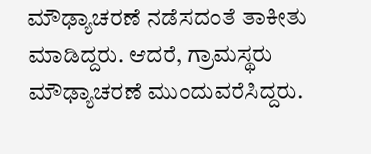ಮೌಢ್ಯಾಚರಣೆ ನಡೆಸದಂತೆ ತಾಕೀತು ಮಾಡಿದ್ದರು. ಆದರೆ, ಗ್ರಾಮಸ್ಥರು ಮೌಢ್ಯಾಚರಣೆ ಮುಂದುವರೆಸಿದ್ದರು.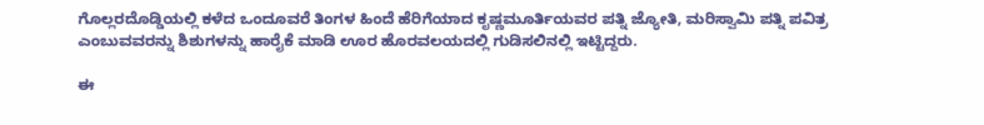ಗೊಲ್ಲರದೊಡ್ಡಿಯಲ್ಲಿ ಕಳೆದ ಒಂದೂವರೆ ತಿಂಗಳ ಹಿಂದೆ ಹೆರಿಗೆಯಾದ ಕೃಷ್ಣಮೂರ್ತಿಯವರ ಪತ್ನಿ ಜ್ಯೋತಿ, ಮರಿಸ್ವಾಮಿ ಪತ್ನಿ ಪವಿತ್ರ ಎಂಬುವವರನ್ನು ಶಿಶುಗಳನ್ನು ಹಾರೈಕೆ ಮಾಡಿ ಊರ ಹೊರವಲಯದಲ್ಲಿ ಗುಡಿಸಲಿನಲ್ಲಿ ಇಟ್ಟಿದ್ದರು.

ಈ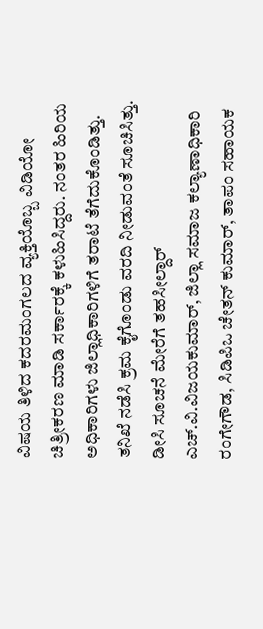ವಿಷಯ ತಿಳಿದ ಕದರಮಂಗಲದ ವ್ಯಕ್ತಿಯೊಬ್ಬ ವಿಡಿಯೋ ಚಿತ್ರೀಕರಣ ಮಾಡಿ ಸರ್ಕಾರಕ್ಕೆ ಕಳುಹಿಸಿದ್ದರು. ನಂತರ ಹಿರಿಯ ಅಧಿಕಾರಿಗಳು ಜಿಲ್ಲಾಧಿಕಾರಿಗಳಿಗೆ ತರಾಟೆ ತೆಗೆದುಕೊಂಡಿತ್ತು. ತನಿಖೆ ನಡೆಸಿ ಕ್ರಮ ಕೈಗೊಂಡು ವರದಿ ನೀಡುವಂತೆ ಸೂಚಿಸಿತ್ತು. ಡೀಸಿ ಸೂಚನೆ ಮೇರೆಗೆ ತಹಸೀಲ್ದಾರ್‌ ಎಚ್‌.ವಿ.ವಿಜಯಕುಮಾರ್‌, ಜಿಲ್ಲಾ ಸಮಾಜ ಕಲ್ಯಾಣಾಧಿಕಾರಿ ರಂಗೇಗೌಡ, ಸಿಡಿಪಿಒ ಚೇತನ್‌ ಕುಮಾರ್‌, ತಾಪಂ ಸಹಾಯಕ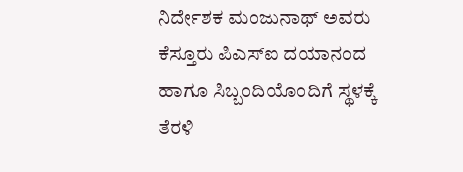ನಿರ್ದೇಶಕ ಮಂಜುನಾಥ್‌ ಅವರು ಕೆಸ್ತೂರು ಪಿಎಸ್‌ಐ ದಯಾನಂದ ಹಾಗೂ ಸಿಬ್ಬಂದಿಯೊಂದಿಗೆ ಸ್ಥಳಕ್ಕೆ ತೆರಳಿ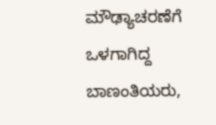ಮೌಢ್ಯಾಚರಣೆಗೆ ಒಳಗಾಗಿದ್ದ ಬಾಣಂತಿಯರು,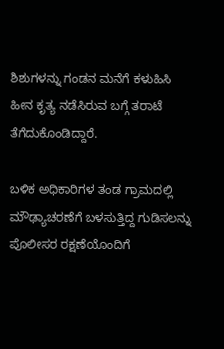ಶಿಶುಗಳನ್ನು ಗಂಡನ ಮನೆಗೆ ಕಳುಹಿಸಿ ಹೀನ ಕೃತ್ಯ ನಡೆಸಿರುವ ಬಗ್ಗೆ ತರಾಟೆ ತೆಗೆದುಕೊಂಡಿದ್ದಾರೆ.

ಬಳಿಕ ಅಧಿಕಾರಿಗಳ ತಂಡ ಗ್ರಾಮದಲ್ಲಿ ಮೌಢ್ಯಾಚರಣೆಗೆ ಬಳಸುತ್ತಿದ್ದ ಗುಡಿಸಲನ್ನು ಪೊಲೀಸರ ರಕ್ಷಣೆಯೊಂದಿಗೆ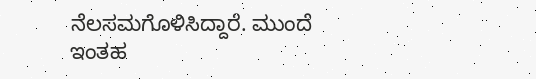ನೆಲಸಮಗೊಳಿಸಿದ್ದಾರೆ. ಮುಂದೆ ಇಂತಹ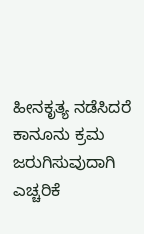ಹೀನಕೃತ್ಯ ನಡೆಸಿದರೆ ಕಾನೂನು ಕ್ರಮ ಜರುಗಿಸುವುದಾಗಿ ಎಚ್ಚರಿಕೆ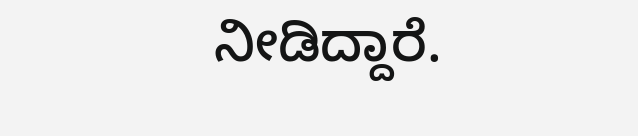ನೀಡಿದ್ದಾರೆ.